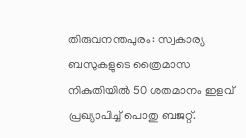തിരുവനന്തപുരം: സ്വകാര്യ ബസുകളുടെ ത്രൈമാസ നികുതിയിൽ 50 ശതമാനം ഇളവ് പ്രഖ്യാപിച്ച് പൊതു ബജറ്റ്.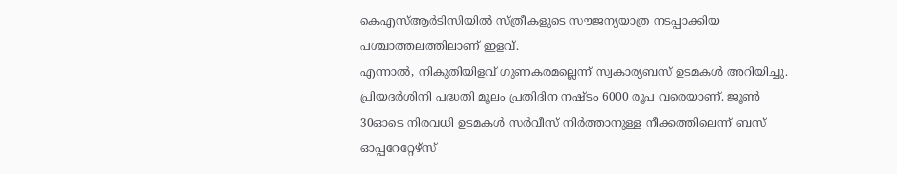കെഎസ്ആർടിസിയിൽ സ്ത്രീകളുടെ സൗജന്യയാത്ര നടപ്പാക്കിയ പശ്ചാത്തലത്തിലാണ് ഇളവ്.
എന്നാൽ, നികുതിയിളവ് ഗുണകരമല്ലെന്ന് സ്വകാര്യബസ് ഉടമകൾ അറിയിച്ചു. പ്രിയദർശിനി പദ്ധതി മൂലം പ്രതിദിന നഷ്ടം 6000 രൂപ വരെയാണ്. ജൂൺ 30ഓടെ നിരവധി ഉടമകൾ സർവീസ് നിർത്താനുള്ള നീക്കത്തിലെന്ന് ബസ് ഓപ്പറേറ്റേഴ്സ്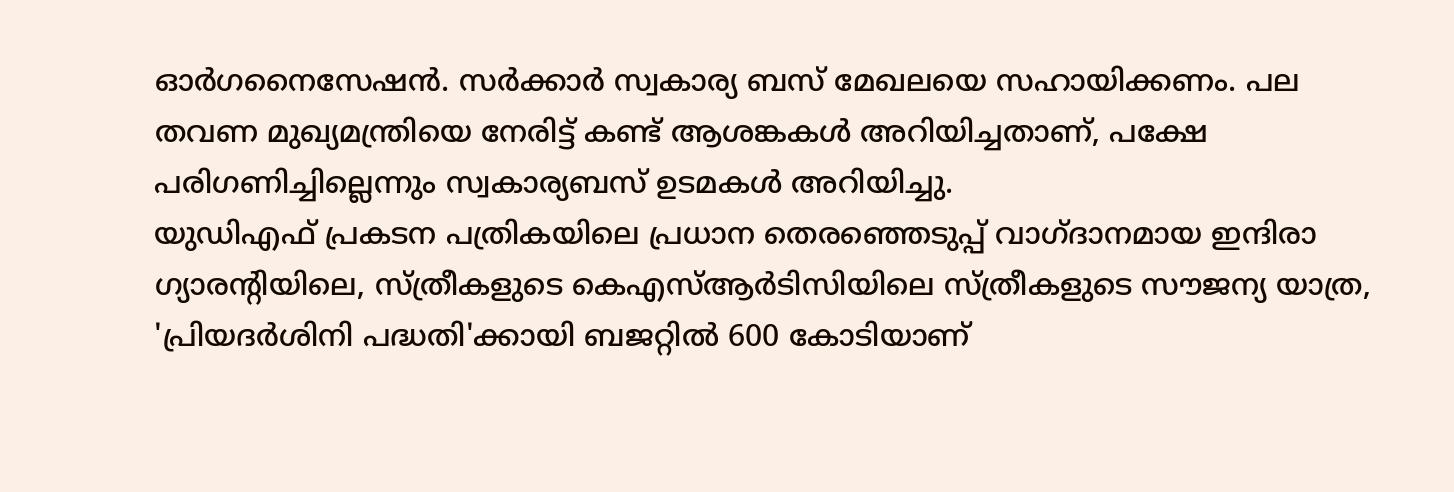ഓർഗനൈസേഷൻ. സർക്കാർ സ്വകാര്യ ബസ് മേഖലയെ സഹായിക്കണം. പല തവണ മുഖ്യമന്ത്രിയെ നേരിട്ട് കണ്ട് ആശങ്കകൾ അറിയിച്ചതാണ്, പക്ഷേ പരിഗണിച്ചില്ലെന്നും സ്വകാര്യബസ് ഉടമകൾ അറിയിച്ചു.
യുഡിഎഫ് പ്രകടന പത്രികയിലെ പ്രധാന തെരഞ്ഞെടുപ്പ് വാഗ്ദാനമായ ഇന്ദിരാ ഗ്യാരൻ്റിയിലെ, സ്ത്രീകളുടെ കെഎസ്ആർടിസിയിലെ സ്ത്രീകളുടെ സൗജന്യ യാത്ര, 'പ്രിയദർശിനി പദ്ധതി'ക്കായി ബജറ്റിൽ 600 കോടിയാണ്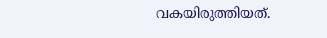വകയിരുത്തിയത്.